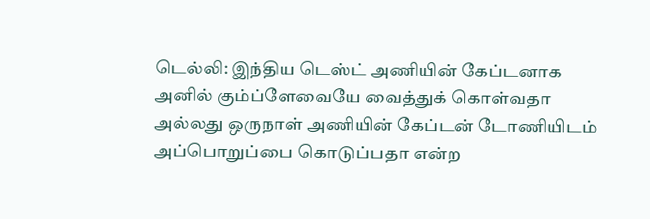டெல்லி: இந்திய டெஸ்ட் அணியின் கேப்டனாக அனில் கும்ப்ளேவையே வைத்துக் கொள்வதா அல்லது ஒருநாள் அணியின் கேப்டன் டோணியிடம் அப்பொறுப்பை கொடுப்பதா என்ற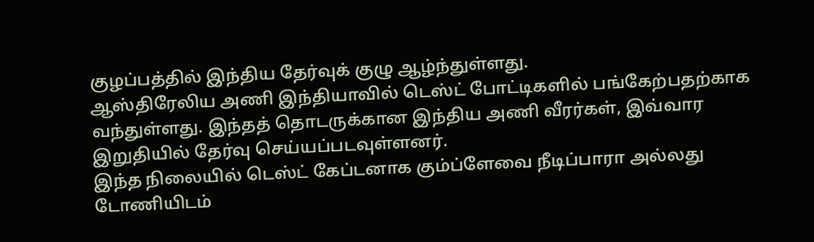குழப்பத்தில் இந்திய தேர்வுக் குழு ஆழ்ந்துள்ளது.
ஆஸ்திரேலிய அணி இந்தியாவில் டெஸ்ட் போட்டிகளில் பங்கேற்பதற்காக வந்துள்ளது. இந்தத் தொடருக்கான இந்திய அணி வீரர்கள், இவ்வார இறுதியில் தேர்வு செய்யப்படவுள்ளனர்.
இந்த நிலையில் டெஸ்ட் கேப்டனாக கும்ப்ளேவை நீடிப்பாரா அல்லது டோணியிடம்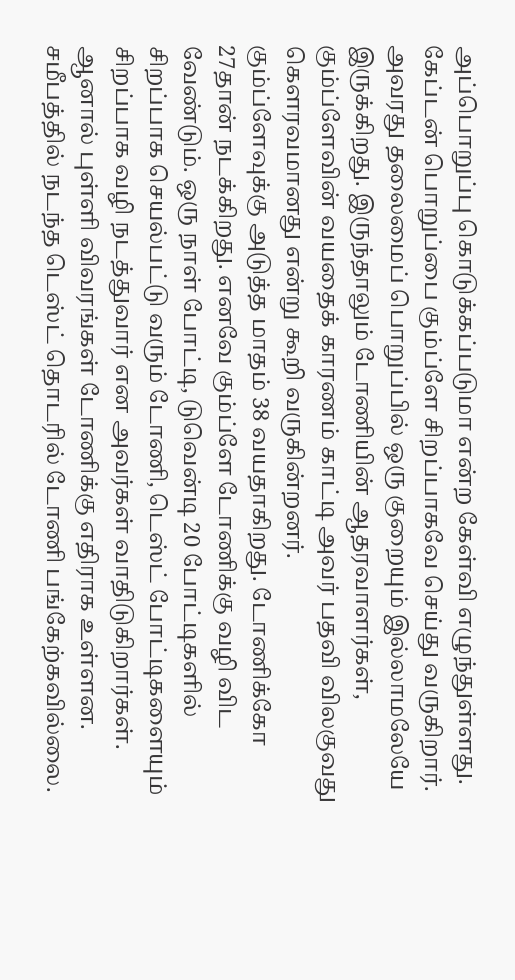அப்பொறுப்பு கொடுக்கப்படுமா என்ற கேள்வி எழுந்துள்ளது.
கேப்டன் பொறுப்பை கும்ப்ளே சிறப்பாகவே செய்து வருகிறார். அவரது தலைமைப் பொறுப்பில் ஒரு குறையும் இல்லாமலேயே இருக்கிறது. இருந்தாலும் டோணியின் ஆதரவாளர்கள், கும்ப்ளேவின் வயதைக் காரணம் காட்டி அவர் பதவி விலகுவது கெளரவமானது என்று கூறி வருகின்றனர்.
கும்ப்ளேவுக்கு அடுத்த மாதம் 38 வயதாகிறது. டோணிக்கோ 27தான் நடக்கிறது. எனவே கும்ப்ளே டோணிக்கு வழி விட வேண்டும். ஒரு நாள் போட்டி, டுவென்டி 20 போட்டிகளில் சிறப்பாக செயல்பட்டு வரும் டோணி, டெஸ்ட் போட்டிகளையும் சிறப்பாக வழி நடத்துவார் என அவர்கள் வாதிடுகிறார்கள்.
ஆனால் புள்ளி விவரங்கள் டோணிக்கு எதிராக உள்ளன. சமீபத்தில் நடந்த டெஸ்ட் தொடரில் டோணி பங்கேற்கவில்லை.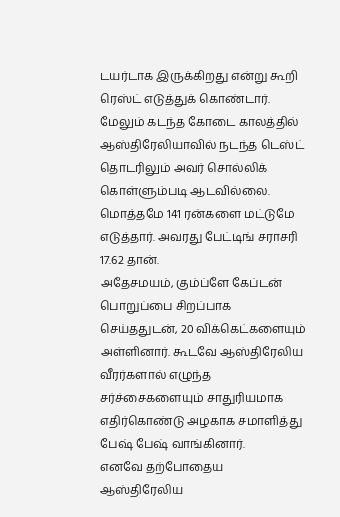டயர்டாக இருக்கிறது என்று கூறி ரெஸ்ட் எடுத்துக் கொண்டார்.
மேலும் கடந்த கோடை காலத்தில் ஆஸ்திரேலியாவில் நடந்த டெஸ்ட் தொடரிலும் அவர் சொல்லிக் கொள்ளும்படி ஆடவில்லை. மொத்தமே 141 ரன்களை மட்டுமே எடுத்தார். அவரது பேட்டிங் சராசரி 17.62 தான்.
அதேசமயம், கும்ப்ளே கேப்டன் பொறுப்பை சிறப்பாக செய்ததுடன், 20 விக்கெட்களையும் அள்ளினார். கூடவே ஆஸ்திரேலிய வீரர்களால் எழுந்த சர்ச்சைகளையும் சாதுரியமாக எதிர்கொண்டு அழகாக சமாளித்து பேஷ் பேஷ் வாங்கினார்.
எனவே தற்போதைய ஆஸ்திரேலிய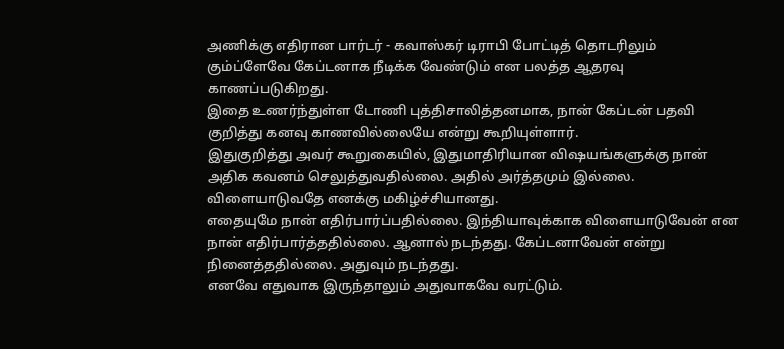அணிக்கு எதிரான பார்டர் - கவாஸ்கர் டிராபி போட்டித் தொடரிலும் கும்ப்ளேவே கேப்டனாக நீடிக்க வேண்டும் என பலத்த ஆதரவு காணப்படுகிறது.
இதை உணர்ந்துள்ள டோணி புத்திசாலித்தனமாக, நான் கேப்டன் பதவி குறித்து கனவு காணவில்லையே என்று கூறியுள்ளார்.
இதுகுறித்து அவர் கூறுகையில், இதுமாதிரியான விஷயங்களுக்கு நான் அதிக கவனம் செலுத்துவதில்லை. அதில் அர்த்தமும் இல்லை. விளையாடுவதே எனக்கு மகிழ்ச்சியானது.
எதையுமே நான் எதிர்பார்ப்பதில்லை. இந்தியாவுக்காக விளையாடுவேன் என நான் எதிர்பார்த்ததில்லை. ஆனால் நடந்தது. கேப்டனாவேன் என்று நினைத்ததில்லை. அதுவும் நடந்தது.
எனவே எதுவாக இருந்தாலும் அதுவாகவே வரட்டும்.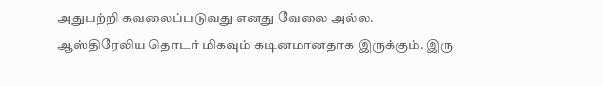அதுபற்றி கவலைப்படுவது எனது வேலை அல்ல.
ஆஸ்திரேலிய தொடர் மிகவும் கடினமானதாக இருக்கும். இரு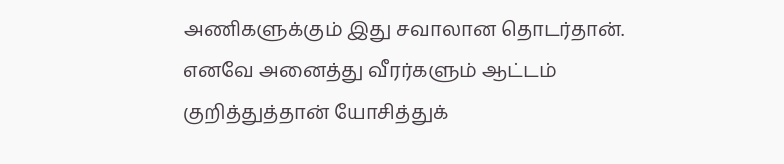அணிகளுக்கும் இது சவாலான தொடர்தான். எனவே அனைத்து வீரர்களும் ஆட்டம் குறித்துத்தான் யோசித்துக்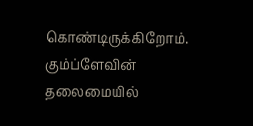கொண்டிருக்கிறோம்.
கும்ப்ளேவின் தலைமையில்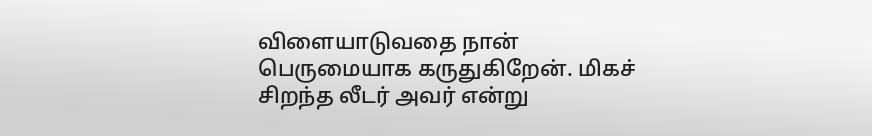விளையாடுவதை நான் பெருமையாக கருதுகிறேன். மிகச் சிறந்த லீடர் அவர் என்று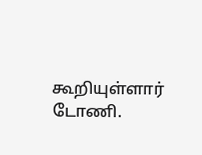கூறியுள்ளார் டோணி.